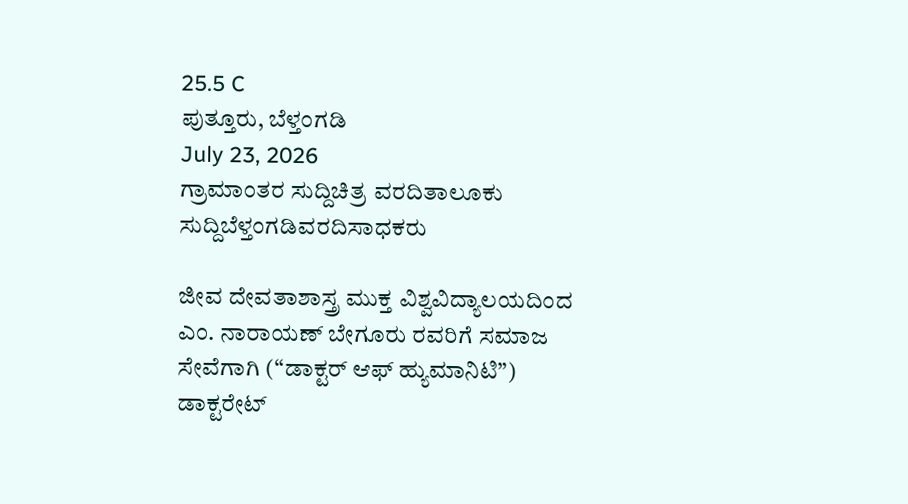25.5 C
ಪುತ್ತೂರು, ಬೆಳ್ತಂಗಡಿ
July 23, 2026
ಗ್ರಾಮಾಂತರ ಸುದ್ದಿಚಿತ್ರ ವರದಿತಾಲೂಕು ಸುದ್ದಿಬೆಳ್ತಂಗಡಿವರದಿಸಾಧಕರು

ಜೀವ ದೇವತಾಶಾಸ್ತ್ರ ಮುಕ್ತ ವಿಶ್ವವಿದ್ಯಾಲಯದಿಂದ ಎಂ. ನಾರಾಯಣ್ ಬೇಗೂರು ರವರಿಗೆ ಸಮಾಜ ಸೇವೆಗಾಗಿ (“ಡಾಕ್ಟರ್ ಆಫ್ ಹ್ಯುಮಾನಿಟಿ”) ಡಾಕ್ಟರೇಟ್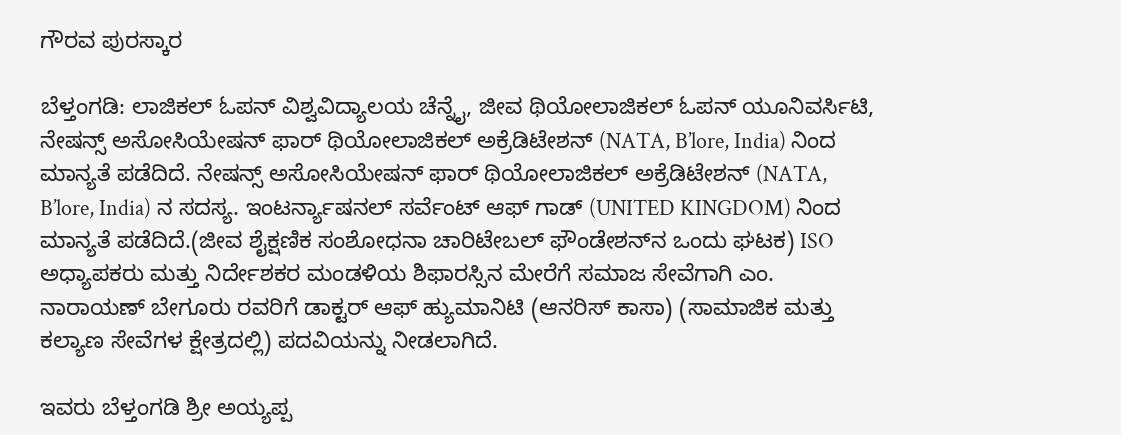ಗೌರವ ಪುರಸ್ಕಾರ

ಬೆಳ್ತಂಗಡಿ: ಲಾಜಿಕಲ್ ಓಪನ್ ವಿಶ್ವವಿದ್ಯಾಲಯ ಚೆನ್ನೈ, ಜೀವ ಥಿಯೋಲಾಜಿಕಲ್ ಓಪನ್ ಯೂನಿವರ್ಸಿಟಿ, ನೇಷನ್ಸ್ ಅಸೋಸಿಯೇಷನ್ ಫಾರ್ ಥಿಯೋಲಾಜಿಕಲ್ ಅಕ್ರೆಡಿಟೇಶನ್ (NATA, B’lore, India) ನಿಂದ ಮಾನ್ಯತೆ ಪಡೆದಿದೆ. ನೇಷನ್ಸ್ ಅಸೋಸಿಯೇಷನ್ ಫಾರ್ ಥಿಯೋಲಾಜಿಕಲ್ ಅಕ್ರೆಡಿಟೇಶನ್ (NATA, B’lore, India) ನ ಸದಸ್ಯ. ಇಂಟರ್ನ್ಯಾಷನಲ್ ಸರ್ವೆಂಟ್ ಆಫ್ ಗಾಡ್ (UNITED KINGDOM) ನಿಂದ ಮಾನ್ಯತೆ ಪಡೆದಿದೆ.(ಜೀವ ಶೈಕ್ಷಣಿಕ ಸಂಶೋಧನಾ ಚಾರಿಟೇಬಲ್ ಫೌಂಡೇಶನ್‌ನ ಒಂದು ಘಟಕ) ISO ಅಧ್ಯಾಪಕರು ಮತ್ತು ನಿರ್ದೇಶಕರ ಮಂಡಳಿಯ ಶಿಫಾರಸ್ಸಿನ ಮೇರೆಗೆ ಸಮಾಜ ಸೇವೆಗಾಗಿ ಎಂ. ನಾರಾಯಣ್ ಬೇಗೂರು ರವರಿಗೆ ಡಾಕ್ಟರ್ ಆಫ್ ಹ್ಯುಮಾನಿಟಿ (ಆನರಿಸ್ ಕಾಸಾ) (ಸಾಮಾಜಿಕ ಮತ್ತು ಕಲ್ಯಾಣ ಸೇವೆಗಳ ಕ್ಷೇತ್ರದಲ್ಲಿ) ಪದವಿಯನ್ನು ನೀಡಲಾಗಿದೆ.

ಇವರು ಬೆಳ್ತಂಗಡಿ ಶ್ರೀ ಅಯ್ಯಪ್ಪ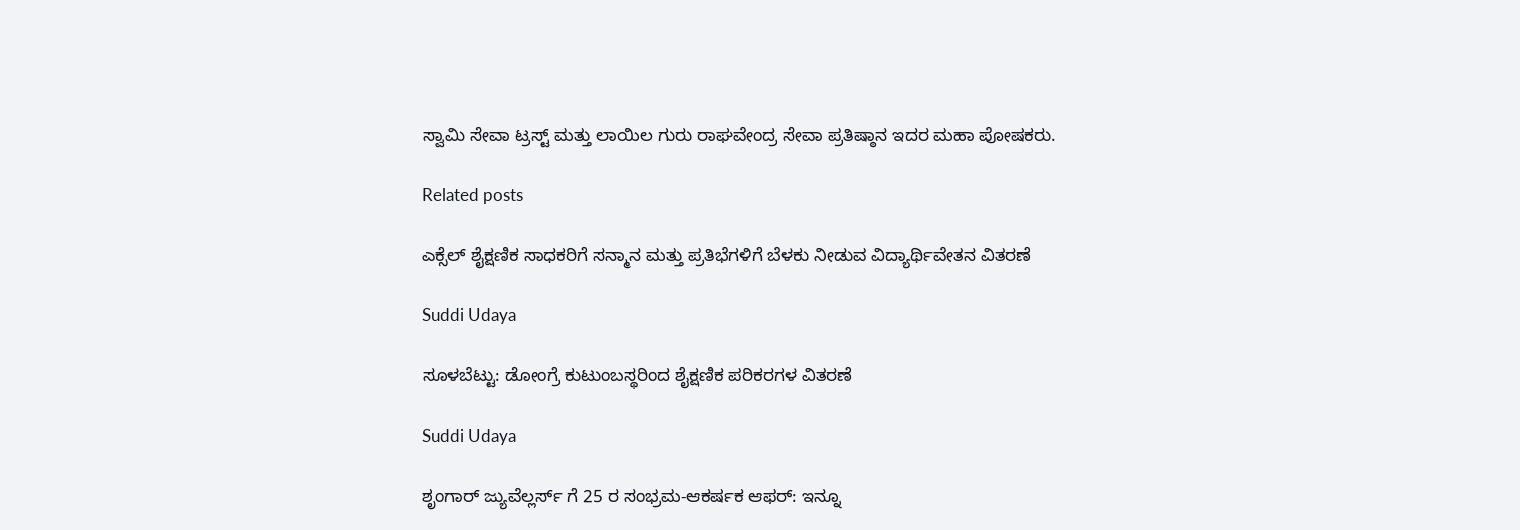ಸ್ವಾಮಿ ಸೇವಾ ಟ್ರಸ್ಟ್ ಮತ್ತು ಲಾಯಿಲ ಗುರು ರಾಘವೇಂದ್ರ ಸೇವಾ ಪ್ರತಿಷ್ಠಾನ ಇದರ ಮಹಾ ಪೋಷಕರು.

Related posts

ಎಕ್ಸೆಲ್ ಶೈಕ್ಷಣಿಕ ಸಾಧಕರಿಗೆ ಸನ್ಮಾನ ಮತ್ತು ಪ್ರತಿಭೆಗಳಿಗೆ ಬೆಳಕು ನೀಡುವ ವಿದ್ಯಾರ್ಥಿವೇತನ ವಿತರಣೆ

Suddi Udaya

ಸೂಳಬೆಟ್ಟು: ಡೋಂಗ್ರೆ ಕುಟುಂಬಸ್ಥರಿಂದ ಶೈಕ್ಷಣಿಕ ಪರಿಕರಗಳ ವಿತರಣೆ

Suddi Udaya

ಶೃಂಗಾರ್ ಜ್ಯುವೆಲ್ಲರ್ಸ್ ಗೆ 25 ರ ಸಂಭ್ರಮ-ಆಕರ್ಷಕ ಆಫರ್: ಇನ್ನೂ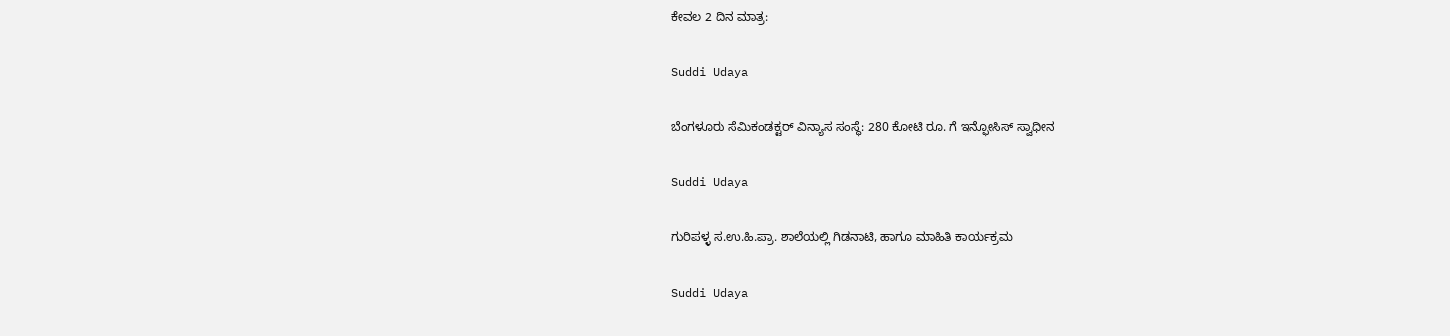ಕೇವಲ 2 ದಿನ ಮಾತ್ರ:

Suddi Udaya

ಬೆಂಗಳೂರು ಸೆಮಿಕಂಡಕ್ಟರ್ ವಿನ್ಯಾಸ ಸಂಸ್ಥೆ: 280 ಕೋಟಿ ರೂ. ಗೆ ಇನ್ಫೋಸಿಸ್ ಸ್ವಾಧೀನ

Suddi Udaya

ಗುರಿಪಳ್ಳ ಸ.ಉ.ಹಿ.ಪ್ರಾ. ಶಾಲೆಯಲ್ಲಿ ಗಿಡನಾಟಿ, ಹಾಗೂ ಮಾಹಿತಿ ಕಾರ್ಯಕ್ರಮ

Suddi Udaya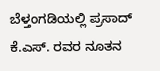ಬೆಳ್ತಂಗಡಿಯಲ್ಲಿ ಪ್ರಸಾದ್‌ ಕೆ.ಎಸ್‌. ರವರ ನೂತನ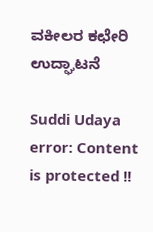ವಕೀಲರ ಕಛೇರಿ ಉದ್ಘಾಟನೆ

Suddi Udaya
error: Content is protected !!